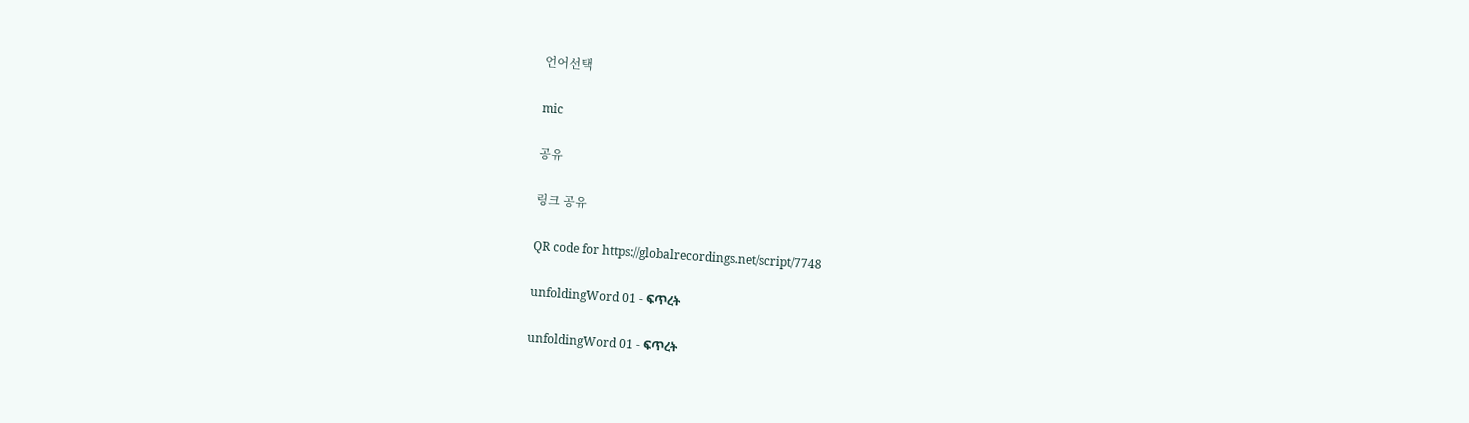언어선택

mic

공유

링크 공유

QR code for https://globalrecordings.net/script/7748

unfoldingWord 01 - ፍጥረት

unfoldingWord 01 - ፍጥረት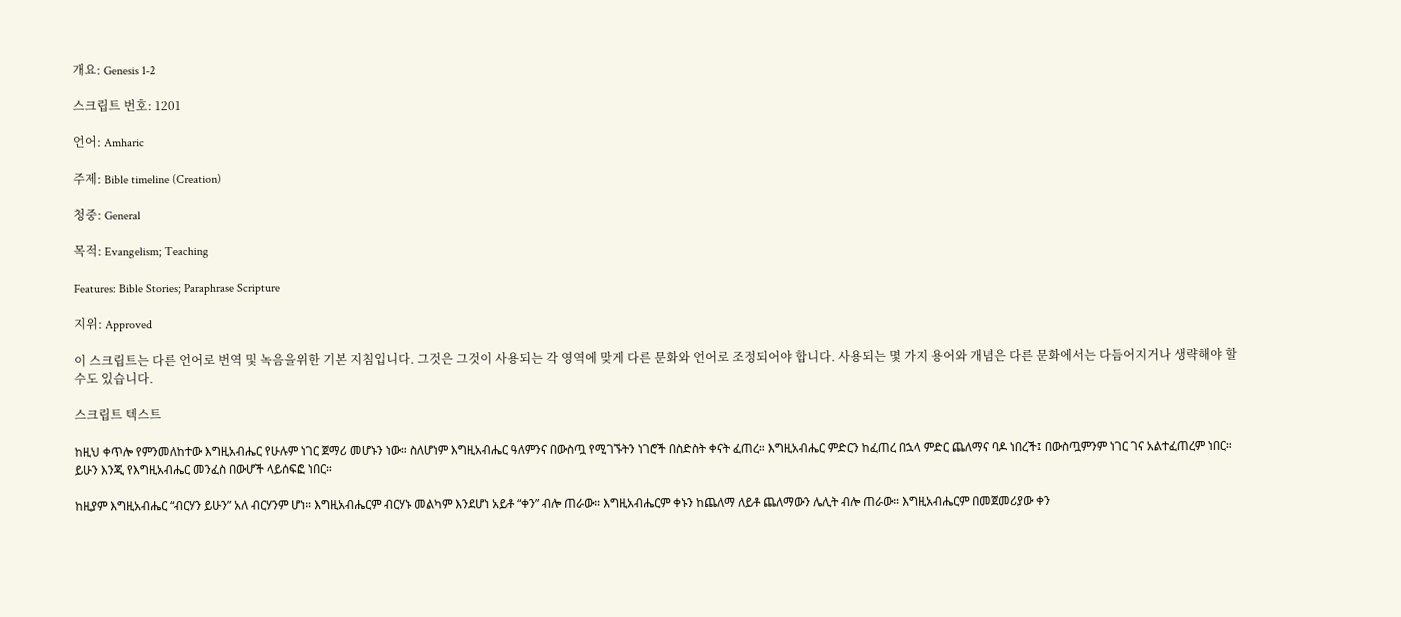개요: Genesis 1-2

스크립트 번호: 1201

언어: Amharic

주제: Bible timeline (Creation)

청중: General

목적: Evangelism; Teaching

Features: Bible Stories; Paraphrase Scripture

지위: Approved

이 스크립트는 다른 언어로 번역 및 녹음을위한 기본 지침입니다. 그것은 그것이 사용되는 각 영역에 맞게 다른 문화와 언어로 조정되어야 합니다. 사용되는 몇 가지 용어와 개념은 다른 문화에서는 다듬어지거나 생략해야 할 수도 있습니다.

스크립트 텍스트

ከዚህ ቀጥሎ የምንመለከተው እግዚአብሔር የሁሉም ነገር ጀማሪ መሆኑን ነው። ስለሆነም እግዚአብሔር ዓለምንና በውስጧ የሚገኙትን ነገሮች በስድስት ቀናት ፈጠረ። እግዚአብሔር ምድርን ከፈጠረ በኋላ ምድር ጨለማና ባዶ ነበረች፤ በውስጧምንም ነገር ገና አልተፈጠረም ነበር። ይሁን እንጂ የእግዚአብሔር መንፈስ በውሆች ላይሰፍፎ ነበር።

ከዚያም እግዚአብሔር “ብርሃን ይሁን” አለ ብርሃንም ሆነ። እግዚአብሔርም ብርሃኑ መልካም እንደሆነ አይቶ “ቀን” ብሎ ጠራው። እግዚአብሔርም ቀኑን ከጨለማ ለይቶ ጨለማውን ሌሊት ብሎ ጠራው። እግዚአብሔርም በመጀመሪያው ቀን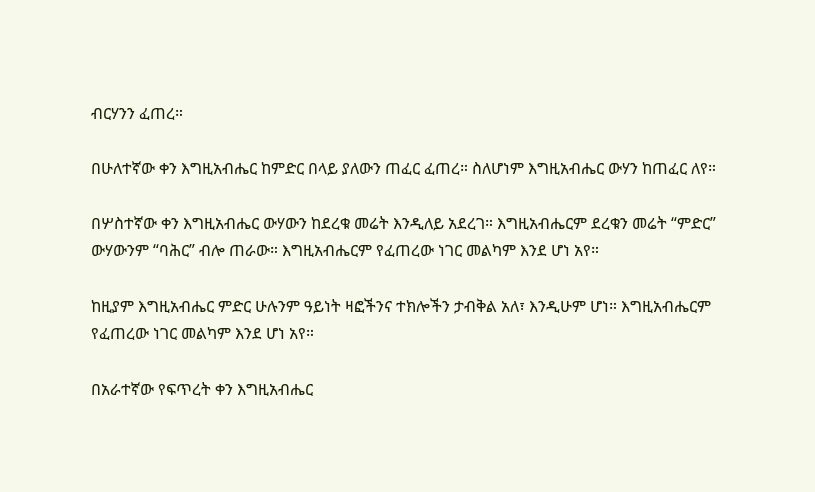ብርሃንን ፈጠረ።

በሁለተኛው ቀን እግዚአብሔር ከምድር በላይ ያለውን ጠፈር ፈጠረ። ስለሆነም እግዚአብሔር ውሃን ከጠፈር ለየ።

በሦስተኛው ቀን እግዚአብሔር ውሃውን ከደረቁ መሬት እንዲለይ አደረገ። እግዚአብሔርም ደረቁን መሬት “ምድር” ውሃውንም “ባሕር” ብሎ ጠራው። እግዚአብሔርም የፈጠረው ነገር መልካም እንደ ሆነ አየ።

ከዚያም እግዚአብሔር ምድር ሁሉንም ዓይነት ዛፎችንና ተክሎችን ታብቅል አለ፣ እንዲሁም ሆነ። እግዚአብሔርም የፈጠረው ነገር መልካም እንደ ሆነ አየ።

በአራተኛው የፍጥረት ቀን እግዚአብሔር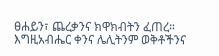ፀሐይን፣ ጨረቃንና ክዋክብትን ፈጠረ። እግዚአብሔር ቀንና ሌሊትንም ወቅቶችንና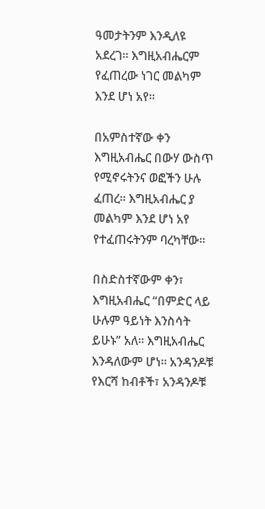ዓመታትንም እንዲለዩ አደረገ። እግዚአብሔርም የፈጠረው ነገር መልካም እንደ ሆነ አየ።

በአምስተኛው ቀን እግዚአብሔር በውሃ ውስጥ የሚኖሩትንና ወፎችን ሁሉ ፈጠረ። እግዚአብሔር ያ መልካም እንደ ሆነ አየ የተፈጠሩትንም ባረካቸው።

በስድስተኛውም ቀን፣ እግዚአብሔር “በምድር ላይ ሁሉም ዓይነት እንስሳት ይሁኑ” አለ። እግዚአብሔር እንዳለውም ሆነ። አንዳንዶቹ የእርሻ ከብቶች፣ አንዳንዶቹ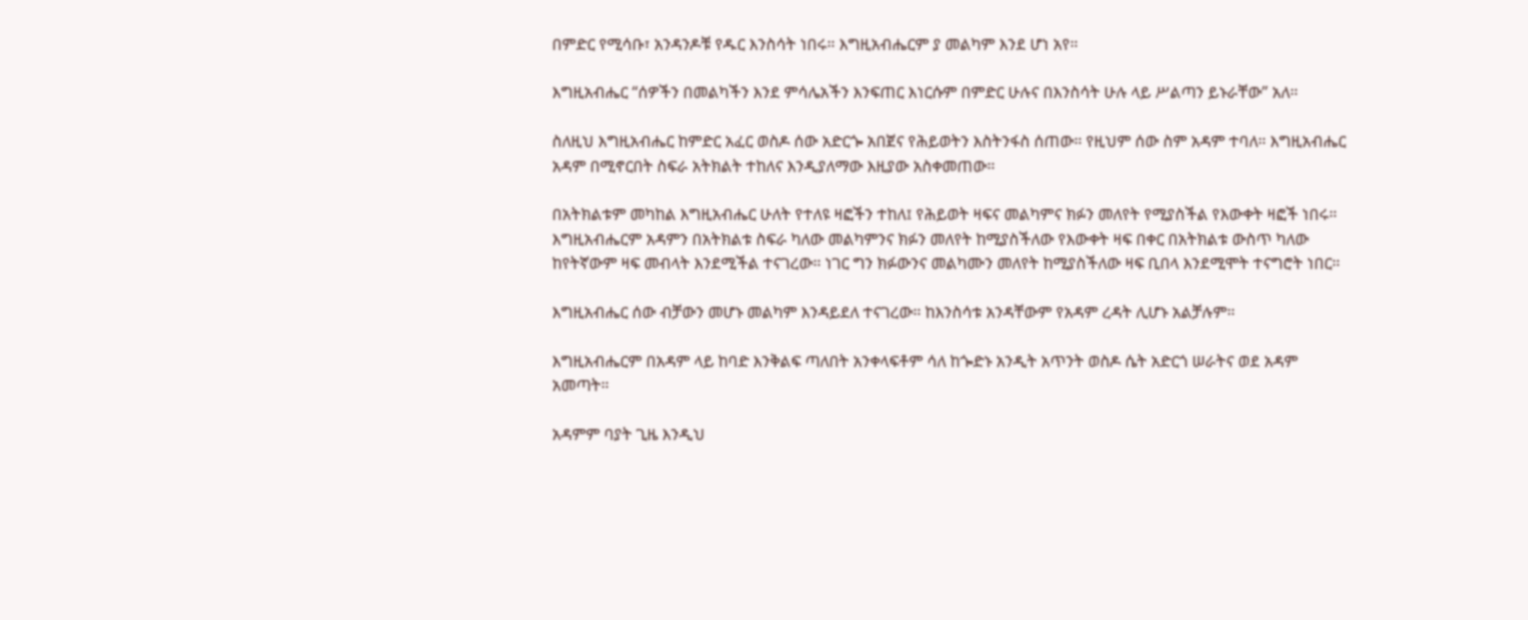በምድር የሚሳቡ፣ አንዳንዶቹ የዱር እንስሳት ነበሩ። እግዚአብሔርም ያ መልካም እንደ ሆነ አየ።

እግዚአብሔር “ሰዎችን በመልካችን እንደ ምሳሌአችን እንፍጠር እነርሱም በምድር ሁሉና በእንስሳት ሁሉ ላይ ሥልጣን ይኑራቸው” አለ።

ስለዚህ እግዚአብሔር ከምድር አፈር ወስዶ ሰው አድርጐ አበጀና የሕይወትን እስትንፋስ ሰጠው። የዚህም ሰው ስም አዳም ተባለ። እግዚአብሔር አዳም በሚኖርበት ስፍራ አትክልት ተከለና እንዲያለማው እዚያው አስቀመጠው።

በአትክልቱም መካከል እግዚአብሔር ሁለት የተለዩ ዛፎችን ተከለ፤ የሕይወት ዛፍና መልካምና ክፉን መለየት የሚያስችል የእውቀት ዛፎች ነበሩ። እግዚአብሔርም አዳምን በአትክልቱ ስፍራ ካለው መልካምንና ክፉን መለየት ከሚያስችለው የእውቀት ዛፍ በቀር በአትክልቱ ውስጥ ካለው ከየትኛውም ዛፍ መብላት እንደሚችል ተናገረው። ነገር ግን ክፉውንና መልካሙን መለየት ከሚያስችለው ዛፍ ቢበላ እንደሚሞት ተናግሮት ነበር።

እግዚአብሔር ሰው ብቻውን መሆኑ መልካም እንዳይደለ ተናገረው። ከእንስሳቱ አንዳቸውም የአዳም ረዳት ሊሆኑ አልቻሉም።

እግዚአብሔርም በአዳም ላይ ከባድ እንቅልፍ ጣለበት አንቀላፍቶም ሳለ ከጐድኑ አንዲት አጥንት ወስዶ ሴት አድርጎ ሠራትና ወደ አዳም አመጣት።

አዳምም ባያት ጊዜ እንዲህ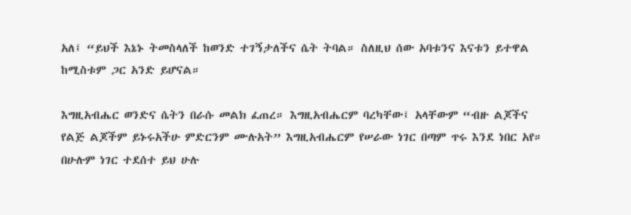አለ፤ “ይህች እኔኑ ትመስላለች ከወንድ ተገኝታለችና ሴት ትባል። ስለዚህ ሰው አባቱንና እናቱን ይተዋል ከሚስቱም ጋር አንድ ይሆናል።

እግዚአብሔር ወንድና ሴትን በራሱ መልክ ፈጠረ። እግዚአብሔርም ባረካቸው፤ አላቸውም “ብዙ ልጆችና የልጅ ልጆችም ይኑሩአችሁ ምድርንም ሙሉአት” እግዚአብሔርም የሠራው ነገር በጣም ጥሩ እንደ ነበር አየ። በሁሉም ነገር ተደሰተ ይህ ሁሉ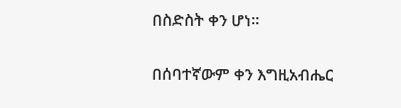በስድስት ቀን ሆነ።

በሰባተኛውም ቀን እግዚአብሔር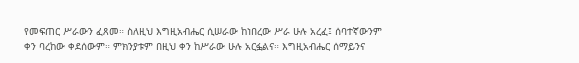የመፍጠር ሥራውን ፈጸመ። ስለዚህ እግዚአብሔር ሲሠራው ከነበረው ሥራ ሁሉ አረፈ፤ ሰባተኛውንም ቀን ባረከው ቀደሰውም። ምክንያቱም በዚህ ቀን ከሥራው ሁሉ አርፏልና። እግዚአብሔር ሰማይንና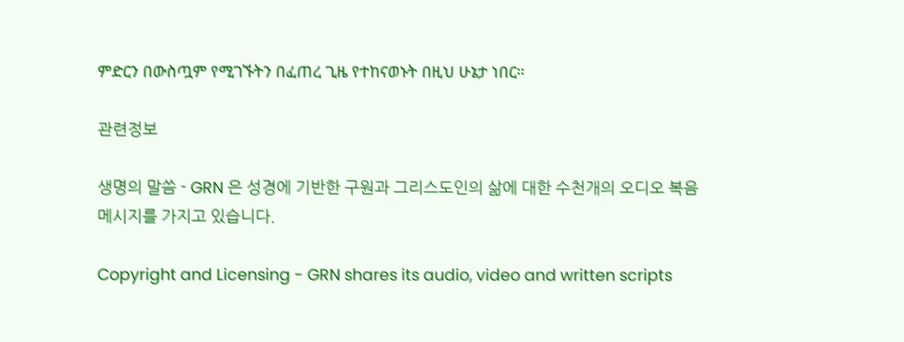ምድርን በውስጧም የሚገኙትን በፈጠረ ጊዜ የተከናወኑት በዚህ ሁኔታ ነበር።

관련정보

생명의 말씀 - GRN 은 성경에 기반한 구원과 그리스도인의 삶에 대한 수천개의 오디오 복음 메시지를 가지고 있습니다.

Copyright and Licensing - GRN shares its audio, video and written scripts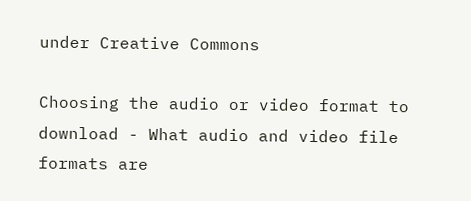under Creative Commons

Choosing the audio or video format to download - What audio and video file formats are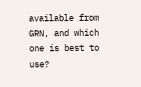available from GRN, and which one is best to use?